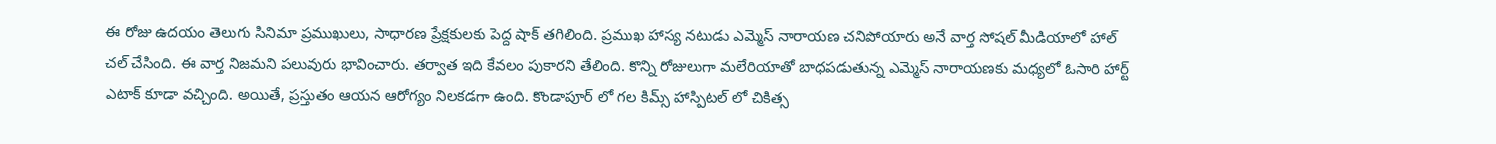ఈ రోజు ఉదయం తెలుగు సినిమా ప్రముఖులు, సాధారణ ప్రేక్షకులకు పెద్ద షాక్ తగిలింది. ప్రముఖ హాస్య నటుడు ఎమ్మెస్ నారాయణ చనిపోయారు అనే వార్త సోషల్ మీడియాలో హాల్ చల్ చేసింది. ఈ వార్త నిజమని పలువురు భావించారు. తర్వాత ఇది కేవలం పుకారని తేలింది. కొన్ని రోజులుగా మలేరియాతో బాధపడుతున్న ఎమ్మెస్ నారాయణకు మధ్యలో ఓసారి హార్ట్ ఎటాక్ కూడా వచ్చింది. అయితే, ప్రస్తుతం ఆయన ఆరోగ్యం నిలకడగా ఉంది. కొండాపూర్ లో గల కిమ్స్ హాస్పిటల్ లో చికిత్స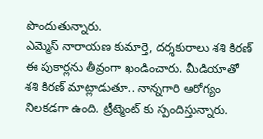పొందుతున్నారు.
ఎమ్మెస్ నారాయణ కుమార్తె, దర్శకురాలు శశి కిరణ్ ఈ పుకార్లను తీవ్రంగా ఖండించారు. మీడియాతో శశి కిరణ్ మాట్లాడుతూ.. నాన్నగారి ఆరోగ్యం నిలకడగా ఉంది. ట్రీట్మెంట్ కు స్పందిస్తున్నారు.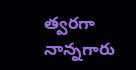త్వరగా నాన్నగారు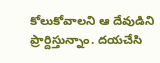కోలుకోవాలని ఆ దేవుడిని ప్రార్దిస్తున్నాం. దయచేసి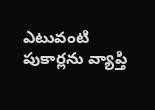ఎటువంటి పుకార్లను వ్యాప్తి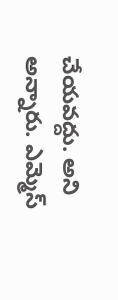చేయవద్దు. అని అన్నారు. ఎమ్మెస్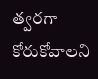త్వరగా కోరుకోవాలని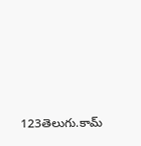123తెలుగు.కామ్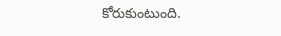కోరుకుంటుంది.